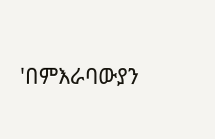'በምእራባውያን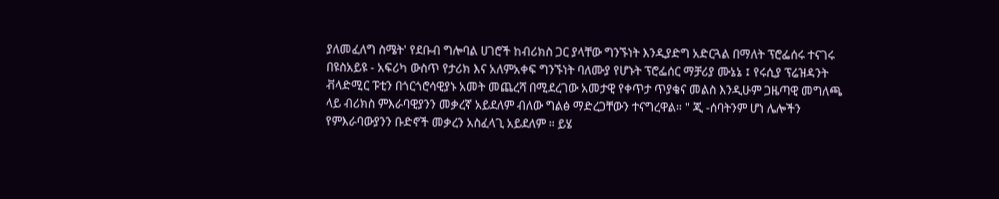ያለመፈለግ ስሜት' የደቡብ ግሎባል ሀገሮች ከብሪክስ ጋር ያላቸው ግንኙነት እንዲያድግ አድርጓል በማለት ፕሮፌሰሩ ተናገሩ በዩስአይዩ - አፍሪካ ውስጥ የታሪክ እና አለምአቀፍ ግንኙነት ባለሙያ የሆኑት ፕሮፌሰር ማቻሪያ ሙኔኔ ፤ የሩሲያ ፕሬዝዳንት ቭላድሚር ፑቲን በጎርጎሮሳዊያኑ አመት መጨረሻ በሚደረገው አመታዊ የቀጥታ ጥያቄና መልስ እንዲሁም ጋዜጣዊ መግለጫ ላይ ብሪክስ ምእራባዊያንን መቃረኛ አይደለም ብለው ግልፅ ማድረጋቸውን ተናግረዋል። " ጂ -ሰባትንም ሆነ ሌሎችን የምእራባውያንን ቡድኖች መቃረን አስፈላጊ አይደለም ። ይሄ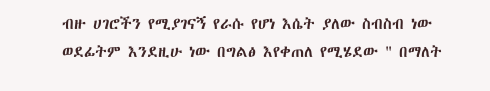ብዙ ሀገሮችን የሚያገናኝ የራሱ የሆነ እሴት ያለው ስብስብ ነው ወደፊትም እንደዚሁ ነው በግልፅ እየቀጠለ የሚሄደው " በማለት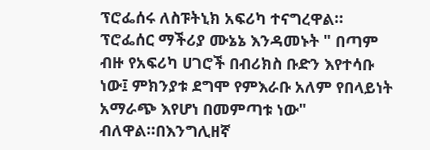ፕሮፌሰሩ ለስፑትኒክ አፍሪካ ተናግረዋል። ፕሮፌሰር ማችሪያ ሙኔኔ እንዳመኑት " በጣም ብዙ የአፍሪካ ሀገሮች በብሪክስ ቡድን እየተሳቡ ነው፤ ምክንያቱ ደግሞ የምእራቡ አለም የበላይነት አማራጭ እየሆነ በመምጣቱ ነው" ብለዋል።በእንግሊዘኛ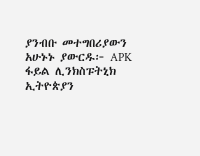ያንብቡ መተግበሪያውን አሁኑኑ ያውርዱ፦ APK ፋይል ሊንክስፑትኒክ ኢትዮጵያን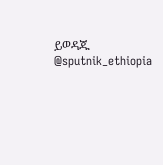ይወዳጁ @sputnik_ethiopia